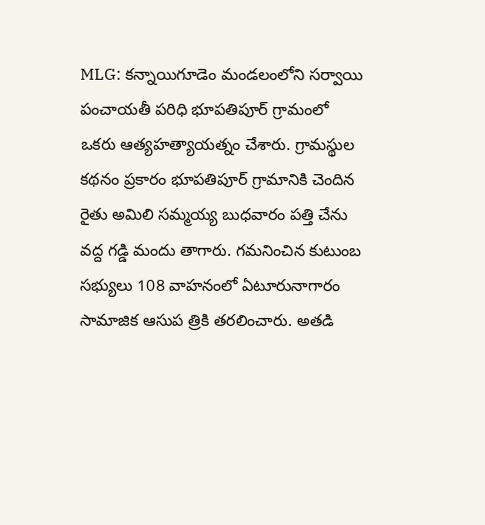MLG: కన్నాయిగూడెం మండలంలోని సర్వాయి పంచాయతీ పరిధి భూపతిపూర్ గ్రామంలో ఒకరు ఆత్యహత్యాయత్నం చేశారు. గ్రామస్థుల కథనం ప్రకారం భూపతిపూర్ గ్రామానికి చెందిన రైతు అమిలి సమ్మయ్య బుధవారం పత్తి చేను వద్ద గడ్డి మందు తాగారు. గమనించిన కుటుంబ సభ్యులు 108 వాహనంలో ఏటూరునాగారం సామాజిక ఆసుప త్రికి తరలించారు. అతడి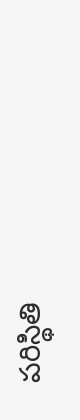పరిస్థితి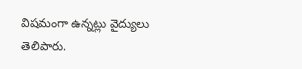విషమంగా ఉన్నట్లు వైద్యులు తెలిపారు.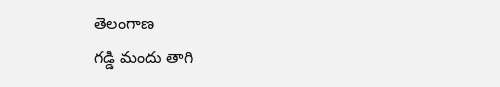తెలంగాణ
గడ్డి మందు తాగి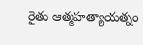రైతు ఆత్మహత్యాయత్నం